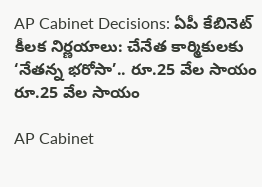AP Cabinet Decisions: ఏపీ కేబినెట్ కీలక నిర్ణయాలు: చేనేత కార్మికులకు ‘నేతన్న భరోసా’.. రూ.25 వేల సాయం
రూ.25 వేల సాయం

AP Cabinet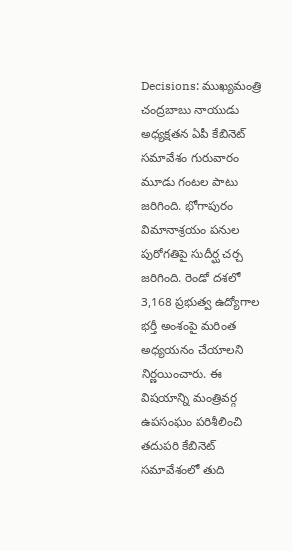Decisions: ముఖ్యమంత్రి చంద్రబాబు నాయుడు అధ్యక్షతన ఏపీ కేబినెట్ సమావేశం గురువారం మూడు గంటల పాటు జరిగింది. భోగాపురం విమానాశ్రయం పనుల పురోగతిపై సుదీర్ఘ చర్చ జరిగింది. రెండో దశలో 3,168 ప్రభుత్వ ఉద్యోగాల భర్తీ అంశంపై మరింత అధ్యయనం చేయాలని నిర్ణయించారు. ఈ విషయాన్ని మంత్రివర్గ ఉపసంఘం పరిశీలించి తదుపరి కేబినెట్ సమావేశంలో తుది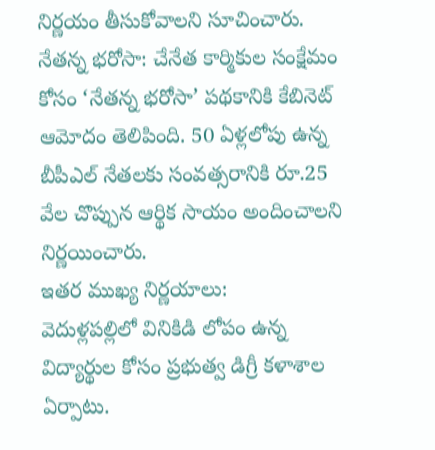నిర్ణయం తీసుకోవాలని సూచించారు.
నేతన్న భరోసా: చేనేత కార్మికుల సంక్షేమం కోసం ‘నేతన్న భరోసా’ పథకానికి కేబినెట్ ఆమోదం తెలిపింది. 50 ఏళ్లలోపు ఉన్న బీపీఎల్ నేతలకు సంవత్సరానికి రూ.25 వేల చొప్పున ఆర్థిక సాయం అందించాలని నిర్ణయించారు.
ఇతర ముఖ్య నిర్ణయాలు:
వెదుళ్లపల్లిలో వినికిడి లోపం ఉన్న విద్యార్థుల కోసం ప్రభుత్వ డిగ్రీ కళాశాల ఏర్పాటు.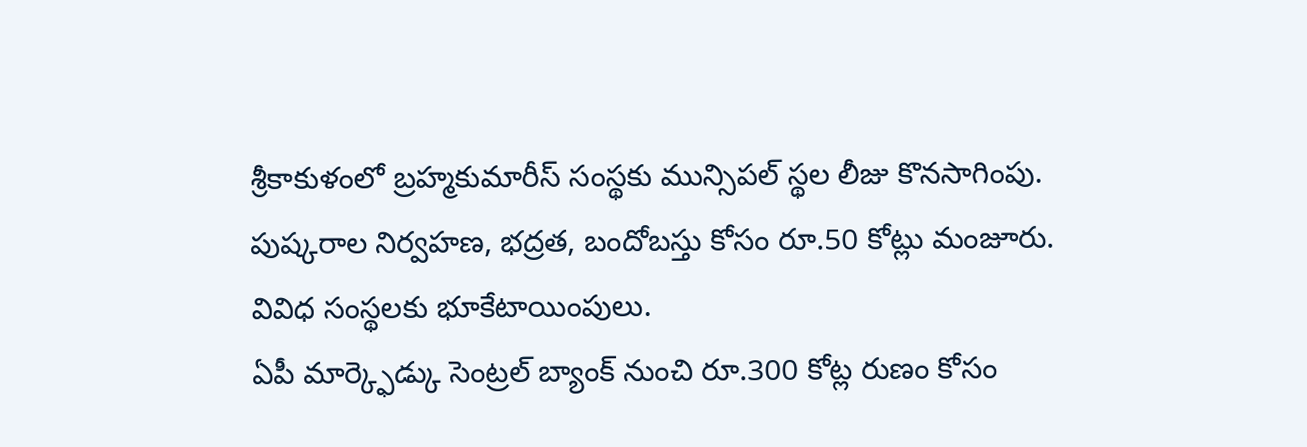శ్రీకాకుళంలో బ్రహ్మకుమారీస్ సంస్థకు మున్సిపల్ స్థల లీజు కొనసాగింపు.
పుష్కరాల నిర్వహణ, భద్రత, బందోబస్తు కోసం రూ.50 కోట్లు మంజూరు.
వివిధ సంస్థలకు భూకేటాయింపులు.
ఏపీ మార్క్ఫెడ్కు సెంట్రల్ బ్యాంక్ నుంచి రూ.300 కోట్ల రుణం కోసం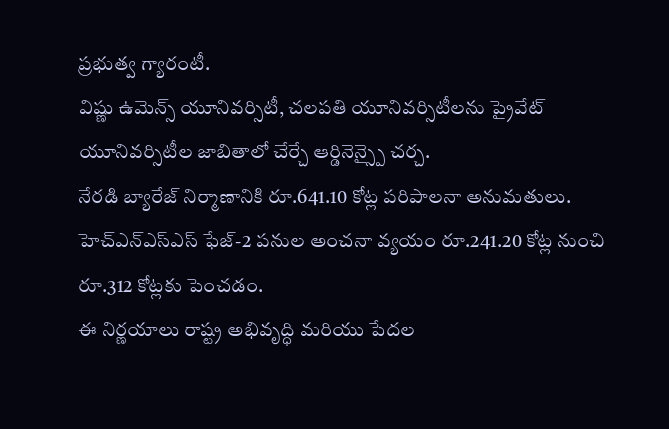ప్రభుత్వ గ్యారంటీ.
విష్ణు ఉమెన్స్ యూనివర్సిటీ, చలపతి యూనివర్సిటీలను ప్రైవేట్ యూనివర్సిటీల జాబితాలో చేర్చే ఆర్డినెన్స్పై చర్చ.
నేరడి బ్యారేజ్ నిర్మాణానికి రూ.641.10 కోట్ల పరిపాలనా అనుమతులు.
హెచ్ఎన్ఎస్ఎస్ ఫేజ్-2 పనుల అంచనా వ్యయం రూ.241.20 కోట్ల నుంచి రూ.312 కోట్లకు పెంచడం.
ఈ నిర్ణయాలు రాష్ట్ర అభివృద్ధి మరియు పేదల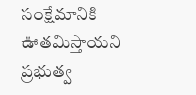సంక్షేమానికి ఊతమిస్తాయని ప్రభుత్వ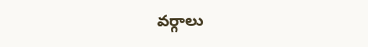వర్గాలు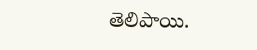తెలిపాయి.